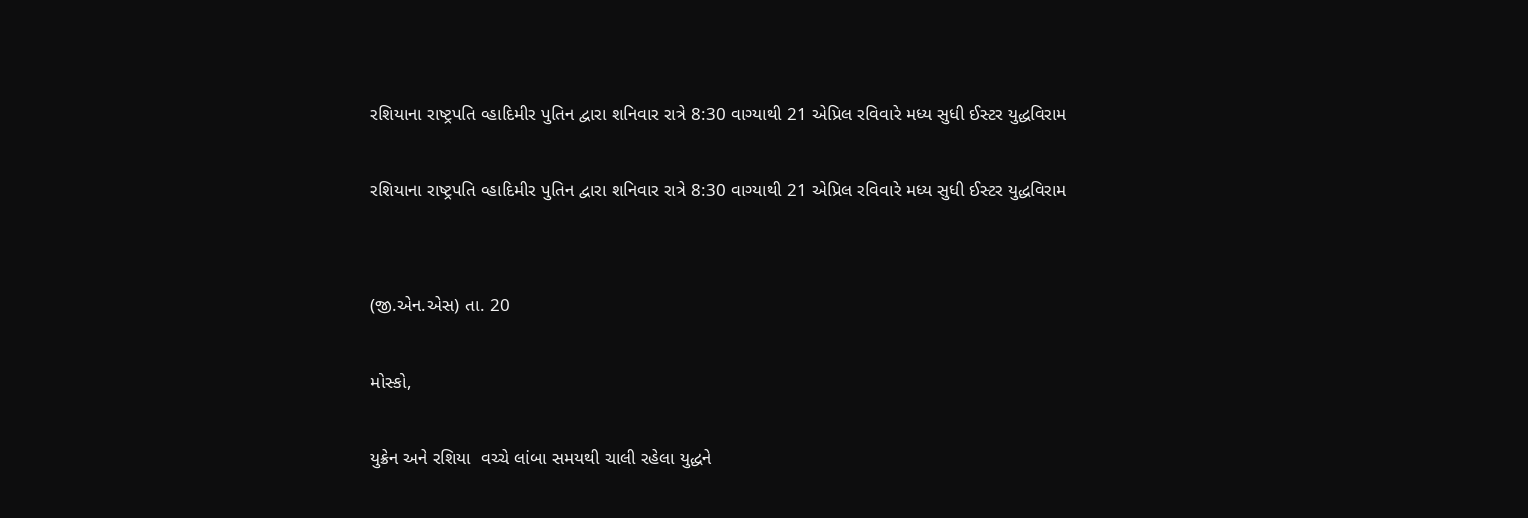રશિયાના રાષ્ટ્રપતિ વ્હાદિમીર પુતિન દ્વારા શનિવાર રાત્રે 8:30 વાગ્યાથી 21 એપ્રિલ રવિવારે મધ્ય સુધી ઈસ્ટર યુદ્ધવિરામ

રશિયાના રાષ્ટ્રપતિ વ્હાદિમીર પુતિન દ્વારા શનિવાર રાત્રે 8:30 વાગ્યાથી 21 એપ્રિલ રવિવારે મધ્ય સુધી ઈસ્ટર યુદ્ધવિરામ


(જી.એન.એસ) તા. 20

મોસ્કો,

યુક્રેન અને રશિયા  વચ્ચે લાંબા સમયથી ચાલી રહેલા યુદ્ધને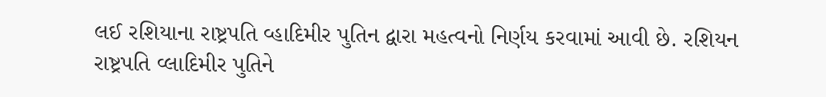લઈ રશિયાના રાષ્ટ્રપતિ વ્હાદિમીર પુતિન દ્વારા મહત્વનો નિર્ણય કરવામાં આવી છે. રશિયન રાષ્ટ્રપતિ વ્લાદિમીર પુતિને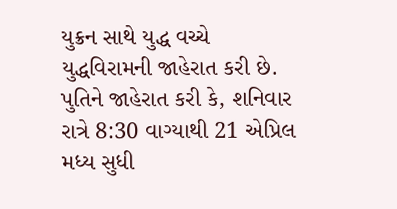યુક્રન સાથે યુદ્ધ વચ્ચે યુદ્ધવિરામની જાહેરાત કરી છે. પુતિને જાહેરાત કરી કે, શનિવાર રાત્રે 8:30 વાગ્યાથી 21 એપ્રિલ મધ્ય સુધી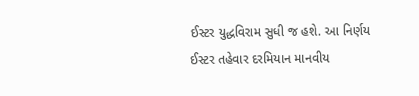ઈસ્ટર યુદ્ધવિરામ સુધી જ હશે. આ નિર્ણય ઈસ્ટર તહેવાર દરમિયાન માનવીય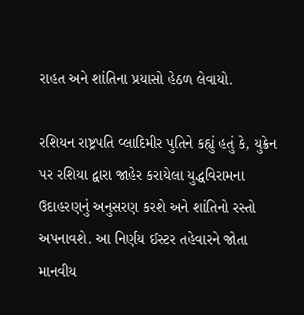રાહત અને શાંતિના પ્રયાસો હેઠળ લેવાયો.

રશિયન રાષ્ટ્રપતિ વ્લાદિમીર પુતિને કહ્યું હતું કે, યુક્રેન પર રશિયા દ્વારા જાહેર કરાયેલા યુદ્ધવિરામના ઉદાહરણનું અનુસરણ કરશે અને શાંતિનો રસ્તો અપનાવશે. આ નિર્ણય ઈસ્ટર તહેવારને જોતા માનવીય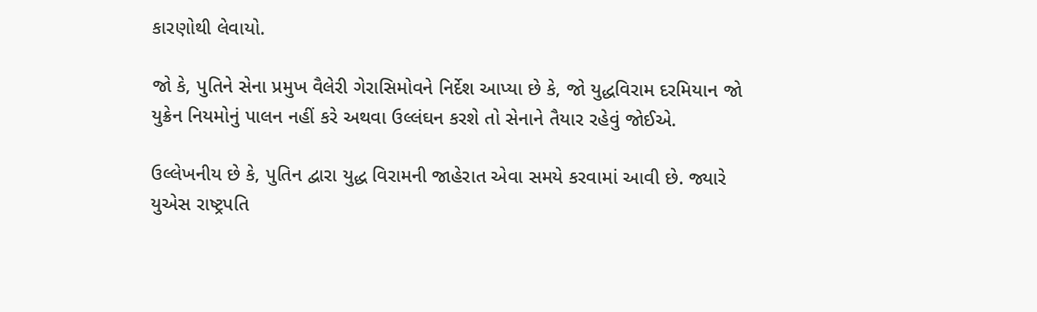કારણોથી લેવાયો.

જો કે, પુતિને સેના પ્રમુખ વૈલેરી ગેરાસિમોવને નિર્દેશ આપ્યા છે કે, જો યુદ્ધવિરામ દરમિયાન જો યુક્રેન નિયમોનું પાલન નહીં કરે અથવા ઉલ્લંઘન કરશે તો સેનાને તૈયાર રહેવું જોઈએ.

ઉલ્લેખનીય છે કે, પુતિન દ્વારા યુદ્ધ વિરામની જાહેરાત એવા સમયે કરવામાં આવી છે. જ્યારે યુએસ રાષ્ટ્રપતિ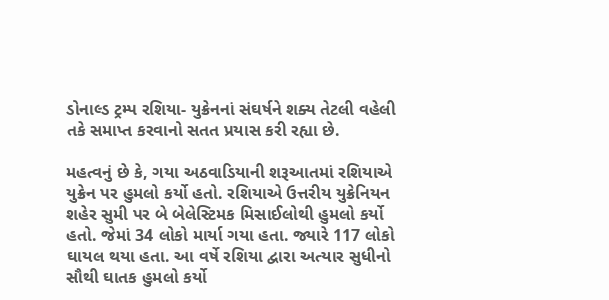ડોનાલ્ડ ટ્રમ્પ રશિયા- યુક્રેનનાં સંઘર્ષને શક્ય તેટલી વહેલી તકે સમાપ્ત કરવાનો સતત પ્રયાસ કરી રહ્યા છે.

મહત્વનું છે કે, ગયા અઠવાડિયાની શરૂઆતમાં રશિયાએ યુક્રેન પર હુમલો કર્યો હતો. રશિયાએ ઉત્તરીય યુક્રેનિયન શહેર સુમી પર બે બેલેસ્ટિમક મિસાઈલોથી હુમલો કર્યો હતો. જેમાં 34 લોકો માર્યા ગયા હતા. જ્યારે 117 લોકો ઘાયલ થયા હતા. આ વર્ષે રશિયા દ્વારા અત્યાર સુધીનો સૌથી ઘાતક હુમલો કર્યો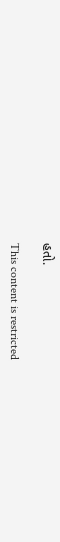હતો.

This content is restricted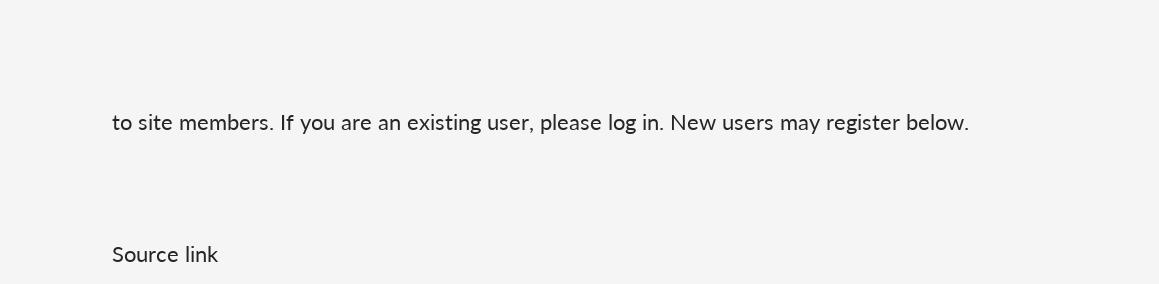to site members. If you are an existing user, please log in. New users may register below.



Source link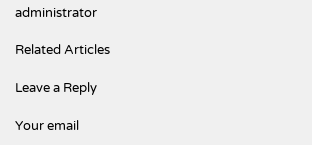administrator

Related Articles

Leave a Reply

Your email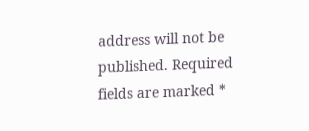address will not be published. Required fields are marked *